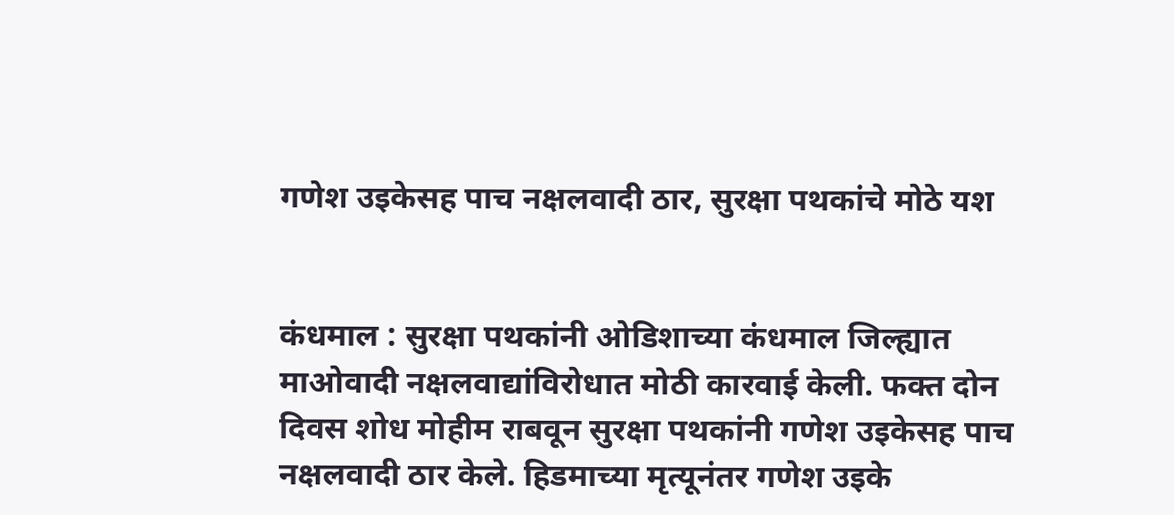गणेश उइकेसह पाच नक्षलवादी ठार, सुरक्षा पथकांचे मोठे यश


कंधमाल : सुरक्षा पथकांनी ओडिशाच्या कंधमाल जिल्ह्यात माओवादी नक्षलवाद्यांविरोधात मोठी कारवाई केली. फक्त दोन दिवस शोध मोहीम राबवून सुरक्षा पथकांनी गणेश उइकेसह पाच नक्षलवादी ठार केले. हिडमाच्या मृत्यूनंतर गणेश उइके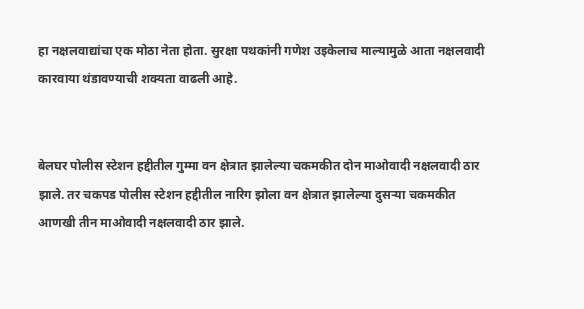हा नक्षलवाद्यांचा एक मोठा नेता होता. सुरक्षा पथकांनी गणेश उइकेलाच माल्यामुळे आता नक्षलवादी कारवाया थंडावण्याची शक्यता वाढली आहे.


बेलघर पोलीस स्टेशन हद्दीतील गुम्मा वन क्षेत्रात झालेल्या चकमकीत दोन माओवादी नक्षलवादी ठार झाले. तर चकपड पोलीस स्टेशन हद्दीतील नारिग झोला वन क्षेत्रात झालेल्या दुसऱ्या चकमकीत आणखी तीन माओवादी नक्षलवादी ठार झाले.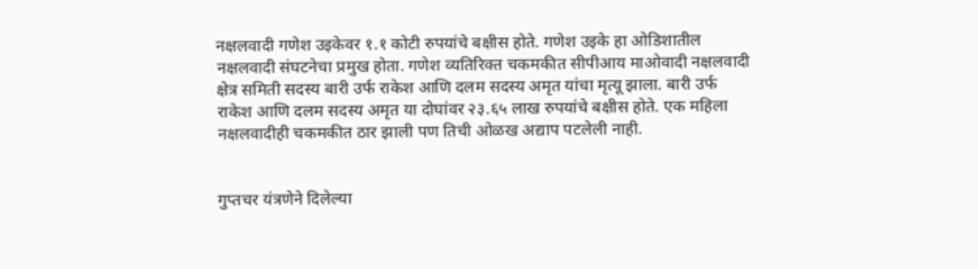नक्षलवादी गणेश उइकेवर १.१ कोटी रुपयांचे बक्षीस होते. गणेश उइके हा ओडिशातील नक्षलवादी संघटनेचा प्रमुख होता. गणेश व्यतिरिक्त चकमकीत सीपीआय माओवादी नक्षलवादी क्षेत्र समिती सदस्य बारी उर्फ राकेश आणि दलम सदस्य अमृत यांचा मृत्यू झाला. बारी उर्फ राकेश आणि दलम सदस्य अमृत या दोघांवर २३.६५ लाख रुपयांचे बक्षीस होते. एक महिला नक्षलवादीही चकमकीत ठार झाली पण तिची ओळख अद्याप पटलेली नाही.


गुप्तचर यंत्रणेने दिलेल्या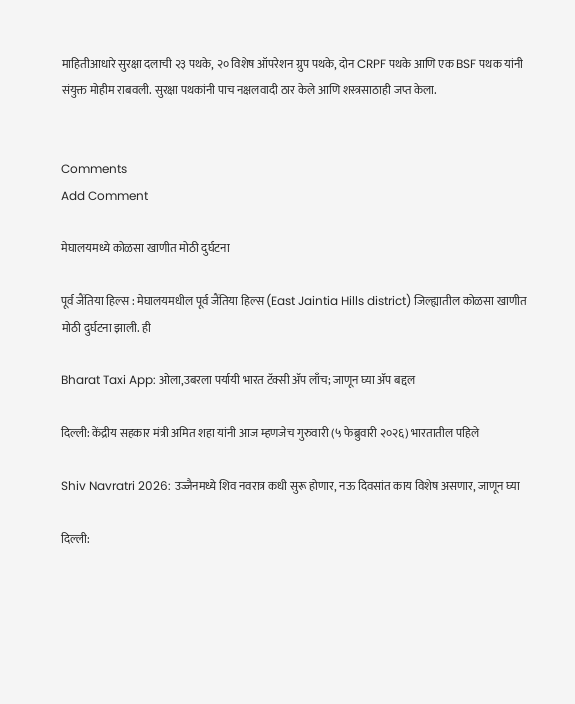माहितीआधारे सुरक्षा दलाची २३ पथके, २० विशेष ऑपरेशन ग्रुप पथके, दोन CRPF पथके आणि एक BSF पथक यांनी संयुक्त मोहीम राबवली. सुरक्षा पथकांनी पाच नक्षलवादी ठार केले आणि शस्त्रसाठाही जप्त केला.


Comments
Add Comment

मेघालयमध्ये कोळसा खाणीत मोठी दुर्घटना

पूर्व जैंतिया हिल्स : मेघालयमधील पूर्व जैंतिया हिल्स (East Jaintia Hills district) जिल्ह्यातील कोळसा खाणीत मोठी दुर्घटना झाली. ही

Bharat Taxi App: ओला,उबरला पर्यायी भारत टॅक्सी ॲप लाँच; जाणून घ्या ॲप बद्दल

दिल्ली: केंद्रीय सहकार मंत्री अमित शहा यांनी आज म्हणजेच गुरुवारी (५ फेब्रुवारी २०२६) भारतातील पहिले

Shiv Navratri 2026: उज्जैनमध्ये शिव नवरात्र कधी सुरू होणार, नऊ दिवसांत काय विशेष असणार, जाणून घ्या

दिल्ली: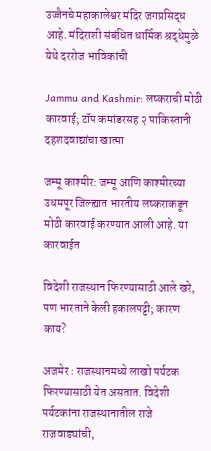उज्जैनचे महाकालेश्वर मंदिर जगप्रसिद्ध आहे. मंदिराशी संबंधित धार्मिक श्रद्धेमुळे येथे दररोज भाविकांची

Jammu and Kashmir: लष्कराची मोठी कारवाई; टॉप कमांडरसह २ पाकिस्तानी दहशदवाद्यांचा खात्मा

जम्मू काश्मीर: जम्मू आणि काश्मीरच्या उधमपूर जिल्ह्यात भारतीय लष्कराकडून मोठी कारवाई करण्यात आली आहे. या कारवाईत

विदेशी राजस्थान फिरण्यासाठी आले खरे, पण भारताने केली हकालपट्टी; कारण काय?

अजमेर : राजस्थानमध्ये लाखो पर्यटक फिरण्यासाठी येत असतात. विदेशी पर्यटकांना राजस्थानातील राजे राजवाड्यांची,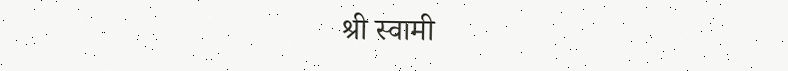श्री स्वामी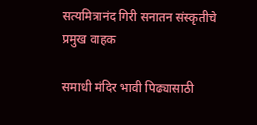सत्यमित्रानंद गिरी सनातन संस्कृतीचे प्रमुख वाहक

समाधी मंदिर भावी पिढ्यासाठी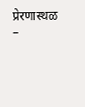प्रेरणास्थळ –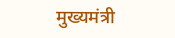मुख्यमंत्री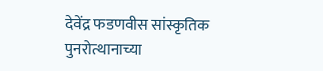देवेंद्र फडणवीस सांस्कृतिक पुनरोत्थानाच्या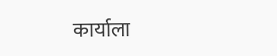कार्याला